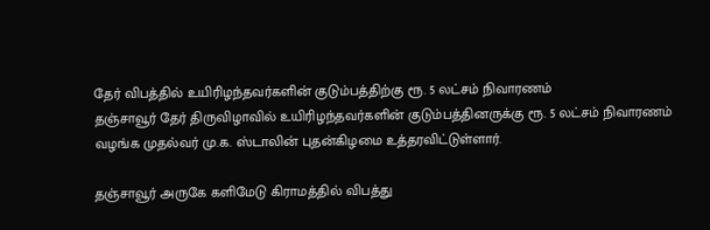தேர் விபத்தில் உயிரிழந்தவர்களின் குடும்பத்திற்கு ரூ. 5 லட்சம் நிவாரணம்
தஞ்சாவூர் தேர் திருவிழாவில் உயிரிழந்தவர்களின் குடும்பத்தினருக்கு ரூ. 5 லட்சம் நிவாரணம் வழங்க முதல்வர் மு.க. ஸ்டாலின் புதன்கிழமை உத்தரவிட்டுள்ளார்.

தஞ்சாவூர் அருகே களிமேடு கிராமத்தில் விபத்து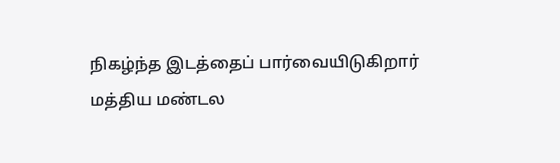நிகழ்ந்த இடத்தைப் பார்வையிடுகிறார் மத்திய மண்டல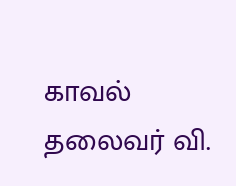காவல் தலைவர் வி.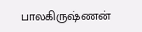பாலகிருஷ்ணன்